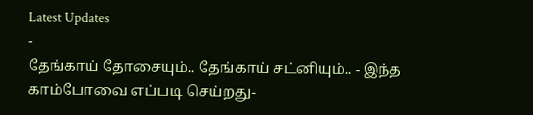Latest Updates
-
தேங்காய் தோசையும்.. தேங்காய் சட்னியும்.. - இந்த காம்போவை எப்படி செய்றது-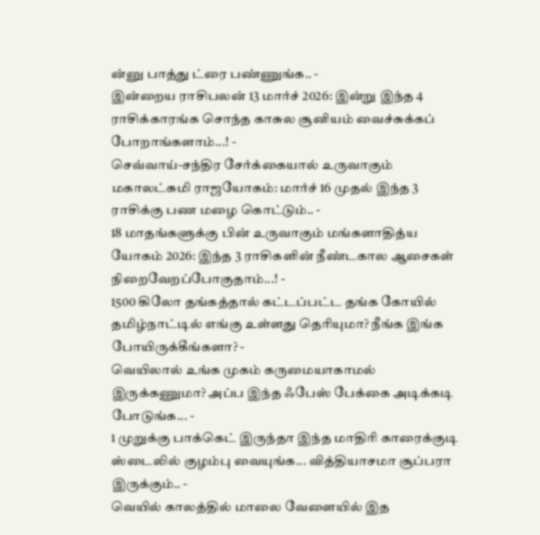ன்னு பாத்து ட்ரை பண்ணுங்க.. -
இன்றைய ராசிபலன் 13 மார்ச் 2026: இன்று இந்த 4 ராசிக்காரங்க சொந்த காசுல சூனியம் வைச்சுக்கப் போறாங்களாம்...! -
செவ்வாய்-சந்திர சேர்க்கையால் உருவாகும் மகாலட்சுமி ராஜயோகம்: மார்ச் 16 முதல் இந்த 3 ராசிக்கு பண மழை கொட்டும்.. -
18 மாதங்களுக்கு பின் உருவாகும் மங்களாதித்ய யோகம் 2026: இந்த 3 ராசிகளின் நீண்டகால ஆசைகள் நிறைவேறப்போகுதாம்...! -
1500 கிலோ தங்கத்தால் கட்டப்பட்ட தங்க கோயில் தமிழ்நாட்டில் எங்கு உள்ளது தெரியுமா? நீங்க இங்க போயிருக்கீங்களா? -
வெயிலால் உங்க முகம் கருமையாகாமல் இருக்கணுமா? அப்ப இந்த ஃபேஸ் பேக்கை அடிக்கடி போடுங்க... -
1 முறுக்கு பாக்கெட் இருந்தா இந்த மாதிரி காரைக்குடி ஸ்டைலில் குழம்பு வையுங்க... வித்தியாசமா சூப்பரா இருக்கும்.. -
வெயில் காலத்தில் மாலை வேளையில் இத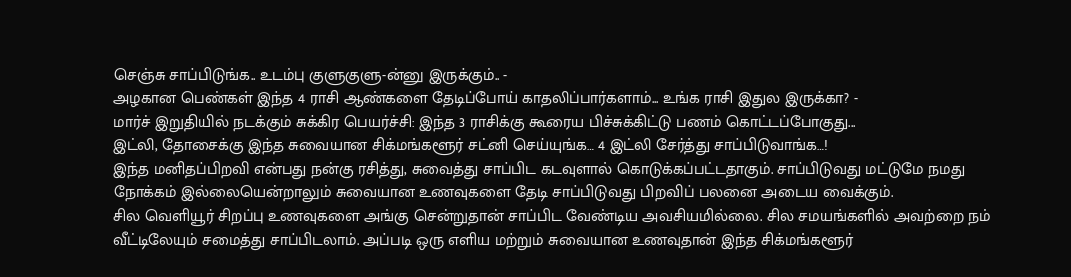செஞ்சு சாப்பிடுங்க.. உடம்பு குளுகுளு-ன்னு இருக்கும்.. -
அழகான பெண்கள் இந்த 4 ராசி ஆண்களை தேடிப்போய் காதலிப்பார்களாம்... உங்க ராசி இதுல இருக்கா? -
மார்ச் இறுதியில் நடக்கும் சுக்கிர பெயர்ச்சி: இந்த 3 ராசிக்கு கூரைய பிச்சுக்கிட்டு பணம் கொட்டப்போகுது...
இட்லி, தோசைக்கு இந்த சுவையான சிக்மங்களூர் சட்னி செய்யுங்க… 4 இட்லி சேர்த்து சாப்பிடுவாங்க…!
இந்த மனிதப்பிறவி என்பது நன்கு ரசித்து, சுவைத்து சாப்பிட கடவுளால் கொடுக்கப்பட்டதாகும். சாப்பிடுவது மட்டுமே நமது நோக்கம் இல்லையென்றாலும் சுவையான உணவுகளை தேடி சாப்பிடுவது பிறவிப் பலனை அடைய வைக்கும்.
சில வெளியூர் சிறப்பு உணவுகளை அங்கு சென்றுதான் சாப்பிட வேண்டிய அவசியமில்லை. சில சமயங்களில் அவற்றை நம் வீட்டிலேயும் சமைத்து சாப்பிடலாம். அப்படி ஒரு எளிய மற்றும் சுவையான உணவுதான் இந்த சிக்மங்களூர்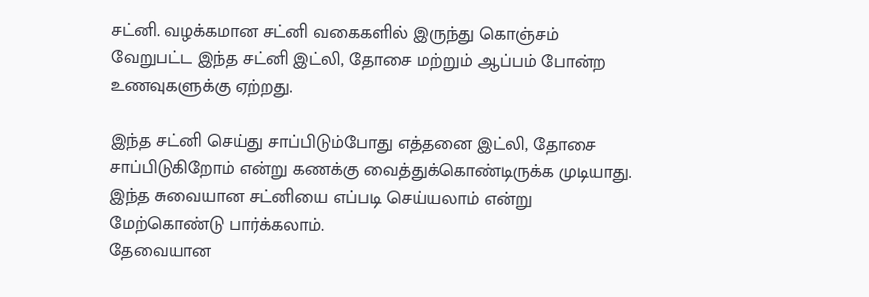சட்னி. வழக்கமான சட்னி வகைகளில் இருந்து கொஞ்சம் வேறுபட்ட இந்த சட்னி இட்லி, தோசை மற்றும் ஆப்பம் போன்ற உணவுகளுக்கு ஏற்றது.

இந்த சட்னி செய்து சாப்பிடும்போது எத்தனை இட்லி, தோசை சாப்பிடுகிறோம் என்று கணக்கு வைத்துக்கொண்டிருக்க முடியாது. இந்த சுவையான சட்னியை எப்படி செய்யலாம் என்று மேற்கொண்டு பார்க்கலாம்.
தேவையான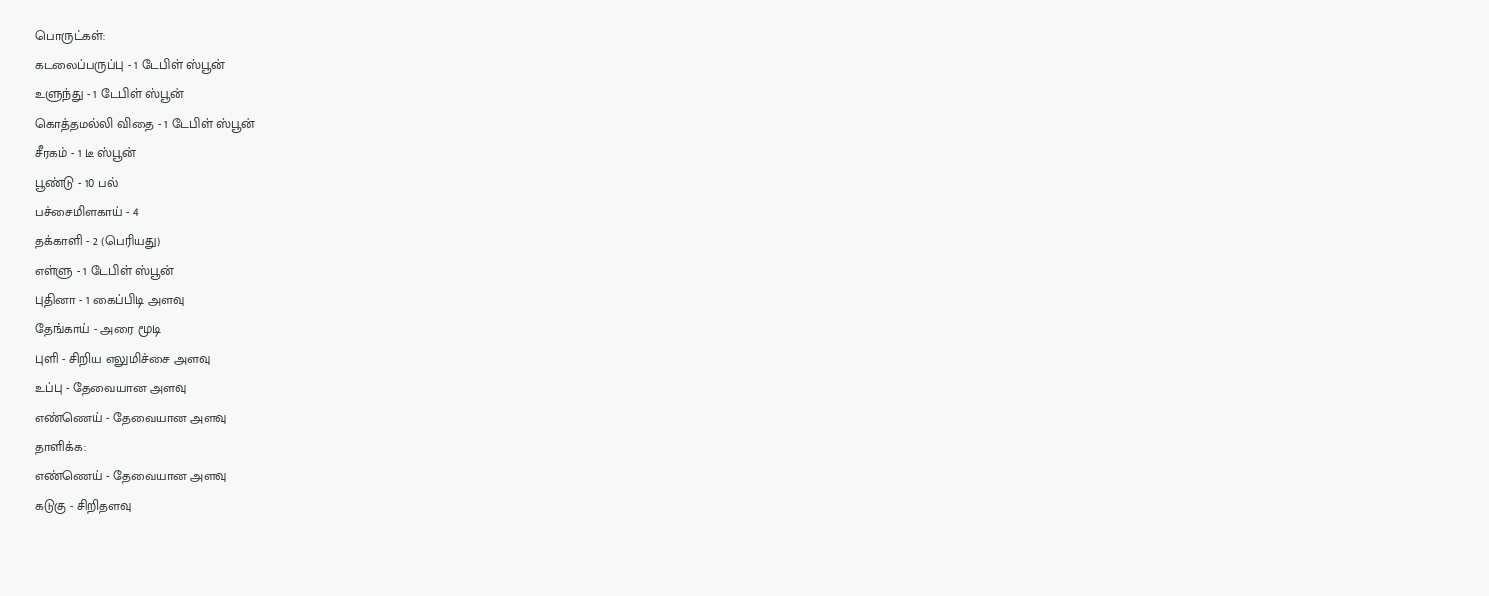பொருட்கள்:
கடலைப்பருப்பு - 1 டேபிள் ஸ்பூன்
உளுந்து - 1 டேபிள் ஸ்பூன்
கொத்தமல்லி விதை - 1 டேபிள் ஸ்பூன்
சீரகம் - 1 டீ ஸ்பூன்
பூண்டு - 10 பல்
பச்சைமிளகாய் - 4
தக்காளி - 2 (பெரியது)
எள்ளு - 1 டேபிள் ஸ்பூன்
புதினா - 1 கைப்பிடி அளவு
தேங்காய் - அரை மூடி
புளி - சிறிய எலுமிச்சை அளவு
உப்பு - தேவையான அளவு
எண்ணெய் - தேவையான அளவு
தாளிக்க:
எண்ணெய் - தேவையான அளவு
கடுகு - சிறிதளவு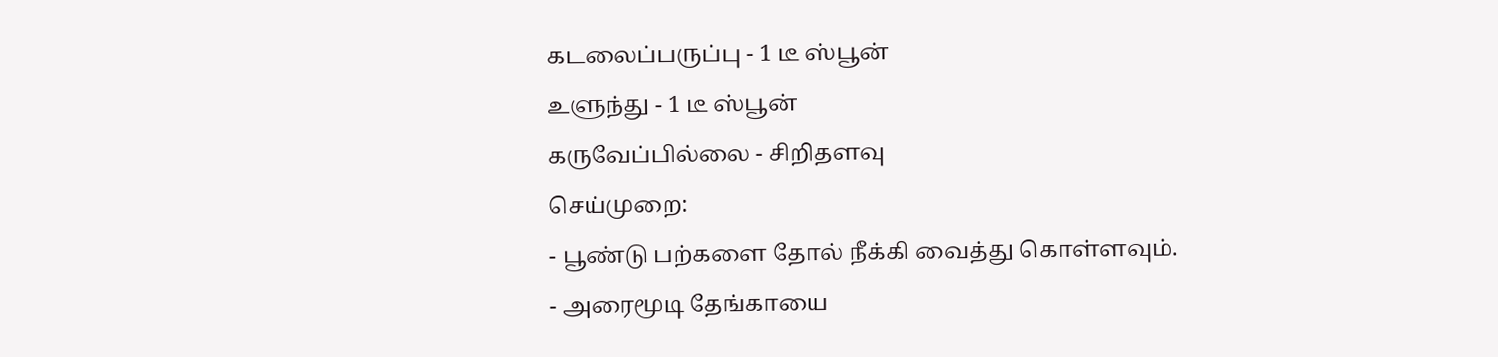கடலைப்பருப்பு - 1 டீ ஸ்பூன்
உளுந்து - 1 டீ ஸ்பூன்
கருவேப்பில்லை - சிறிதளவு
செய்முறை:
- பூண்டு பற்களை தோல் நீக்கி வைத்து கொள்ளவும்.
- அரைமூடி தேங்காயை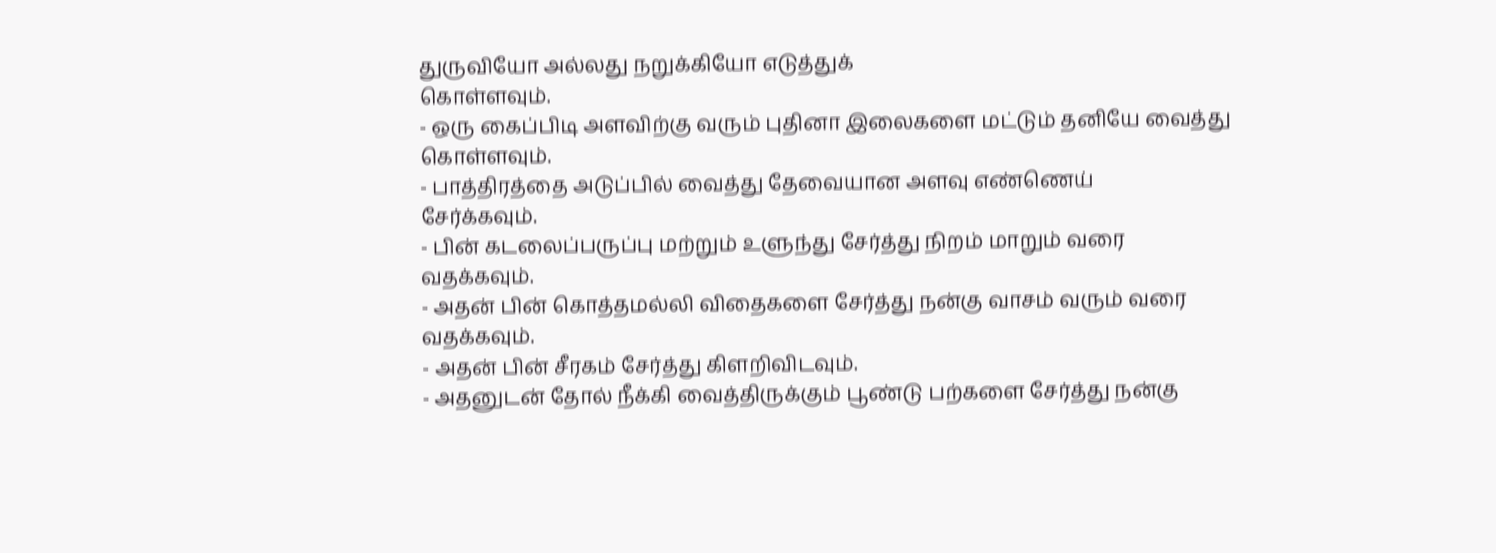துருவியோ அல்லது நறுக்கியோ எடுத்துக்
கொள்ளவும்.
- ஒரு கைப்பிடி அளவிற்கு வரும் புதினா இலைகளை மட்டும் தனியே வைத்து
கொள்ளவும்.
- பாத்திரத்தை அடுப்பில் வைத்து தேவையான அளவு எண்ணெய்
சேர்க்கவும்.
- பின் கடலைப்பருப்பு மற்றும் உளுந்து சேர்த்து நிறம் மாறும் வரை
வதக்கவும்.
- அதன் பின் கொத்தமல்லி விதைகளை சேர்த்து நன்கு வாசம் வரும் வரை
வதக்கவும்.
- அதன் பின் சீரகம் சேர்த்து கிளறிவிடவும்.
- அதனுடன் தோல் நீக்கி வைத்திருக்கும் பூண்டு பற்களை சேர்த்து நன்கு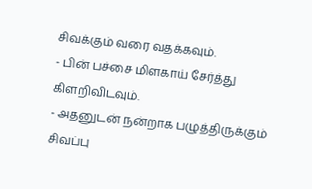சிவக்கும் வரை வதக்கவும்.
- பின் பச்சை மிளகாய் சேர்த்து கிளறிவிடவும்.
- அதனுடன் நன்றாக பழுத்திருக்கும் சிவப்பு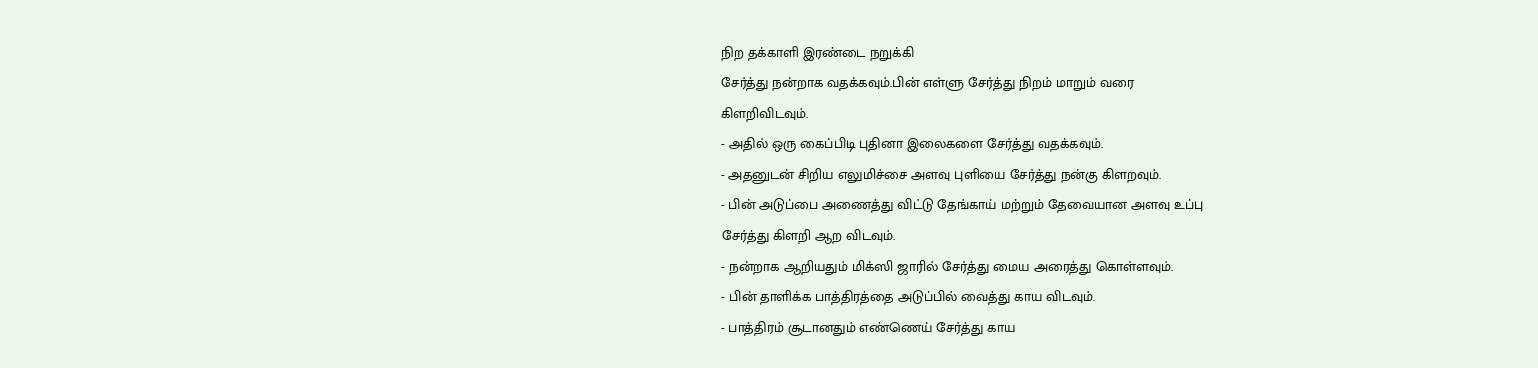நிற தக்காளி இரண்டை நறுக்கி
சேர்த்து நன்றாக வதக்கவும்.பின் எள்ளு சேர்த்து நிறம் மாறும் வரை
கிளறிவிடவும்.
- அதில் ஒரு கைப்பிடி புதினா இலைகளை சேர்த்து வதக்கவும்.
- அதனுடன் சிறிய எலுமிச்சை அளவு புளியை சேர்த்து நன்கு கிளறவும்.
- பின் அடுப்பை அணைத்து விட்டு தேங்காய் மற்றும் தேவையான அளவு உப்பு
சேர்த்து கிளறி ஆற விடவும்.
- நன்றாக ஆறியதும் மிக்ஸி ஜாரில் சேர்த்து மைய அரைத்து கொள்ளவும்.
- பின் தாளிக்க பாத்திரத்தை அடுப்பில் வைத்து காய விடவும்.
- பாத்திரம் சூடானதும் எண்ணெய் சேர்த்து காய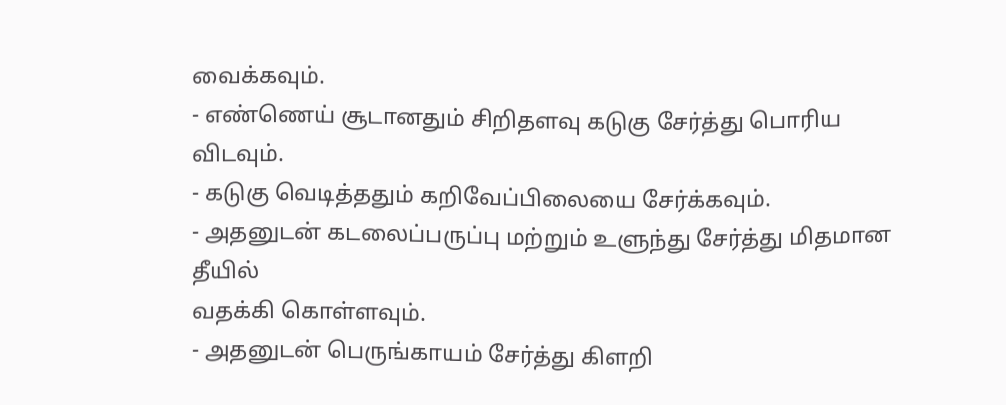வைக்கவும்.
- எண்ணெய் சூடானதும் சிறிதளவு கடுகு சேர்த்து பொரிய விடவும்.
- கடுகு வெடித்ததும் கறிவேப்பிலையை சேர்க்கவும்.
- அதனுடன் கடலைப்பருப்பு மற்றும் உளுந்து சேர்த்து மிதமான தீயில்
வதக்கி கொள்ளவும்.
- அதனுடன் பெருங்காயம் சேர்த்து கிளறி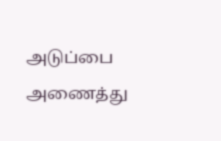அடுப்பை அணைத்து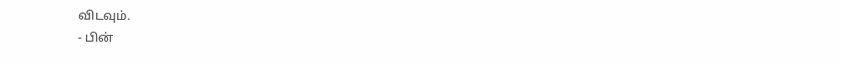விடவும்.
- பின்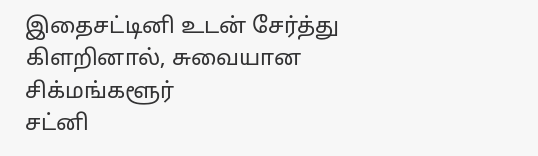இதைசட்டினி உடன் சேர்த்து கிளறினால், சுவையான சிக்மங்களூர்
சட்னி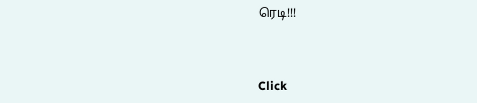ரெடி!!!



Click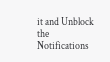it and Unblock the Notifications